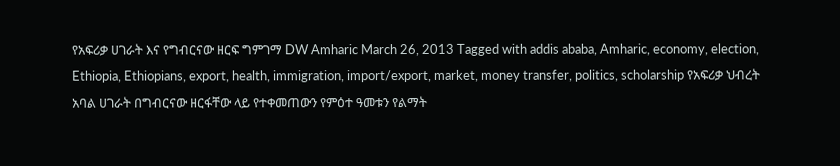የአፍሪቃ ሀገራት እና የግብርናው ዘርፍ ግምገማ DW Amharic March 26, 2013 Tagged with addis ababa, Amharic, economy, election, Ethiopia, Ethiopians, export, health, immigration, import/export, market, money transfer, politics, scholarship የአፍሪቃ ህብረት አባል ሀገራት በግብርናው ዘርፋቸው ላይ የተቀመጠውን የምዕተ ዓመቱን የልማት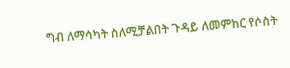ግብ ለማሳካት ስለሚቻልበት ጉዳይ ለመምከር የሶስት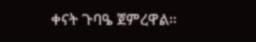ቀናት ጉባዔ ጀምረዋል።